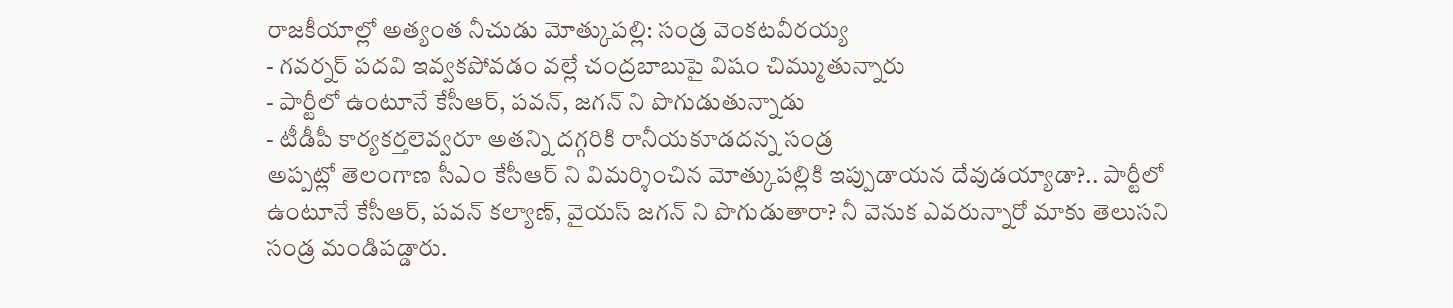రాజకీయాల్లో అత్యంత నీచుడు మోత్కుపల్లి: సండ్ర వెంకటవీరయ్య
- గవర్నర్ పదవి ఇవ్వకపోవడం వల్లే చంద్రబాబుపై విషం చిమ్ముతున్నారు
- పార్టీలో ఉంటూనే కేసీఆర్, పవన్, జగన్ ని పొగుడుతున్నాడు
- టీడీపీ కార్యకర్తలెవ్వరూ అతన్ని దగ్గరికి రానీయకూడదన్న సండ్ర
అప్పట్లో తెలంగాణ సీఎం కేసీఆర్ ని విమర్శించిన మోత్కుపల్లికి ఇప్పుడాయన దేవుడయ్యాడా?.. పార్టీలో ఉంటూనే కేసీఆర్, పవన్ కల్యాణ్, వైయస్ జగన్ ని పొగుడుతారా? నీ వెనుక ఎవరున్నారో మాకు తెలుసని సండ్ర మండిపడ్డారు.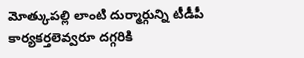మోత్కుపల్లి లాంటి దుర్మార్గున్ని టీడీపీ కార్యకర్తలెవ్వరూ దగ్గరికి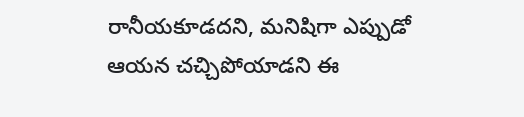రానీయకూడదని, మనిషిగా ఎప్పుడో ఆయన చచ్చిపోయాడని ఈ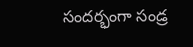సందర్భంగా సండ్ర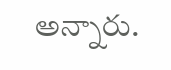అన్నారు.